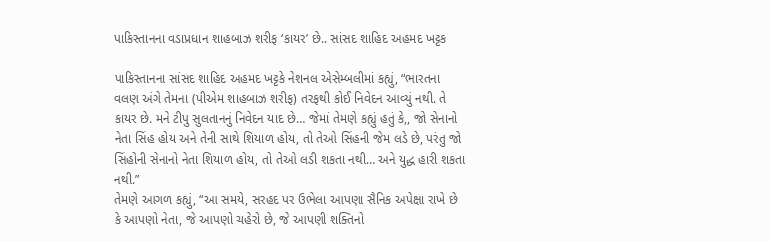પાકિસ્તાનના વડાપ્રધાન શાહબાઝ શરીફ ‘કાયર’ છે.. સાંસદ શાહિદ અહમદ ખટ્ટક

પાકિસ્તાનના સાંસદ શાહિદ અહમદ ખટ્ટકે નેશનલ એસેમ્બલીમાં કહ્યું, “ભારતના વલણ અંગે તેમના (પીએમ શાહબાઝ શરીફ) તરફથી કોઈ નિવેદન આવ્યું નથી. તે કાયર છે. મને ટીપુ સુલતાનનું નિવેદન યાદ છે… જેમાં તેમણે કહ્યું હતું કે,, જો સેનાનો નેતા સિંહ હોય અને તેની સાથે શિયાળ હોય, તો તેઓ સિંહની જેમ લડે છે, પરંતુ જો સિંહોની સેનાનો નેતા શિયાળ હોય, તો તેઓ લડી શકતા નથી… અને યુદ્ધ હારી શકતા નથી.”
તેમણે આગળ કહ્યું, “આ સમયે, સરહદ પર ઉભેલા આપણા સૈનિક અપેક્ષા રાખે છે કે આપણો નેતા, જે આપણો ચહેરો છે, જે આપણી શક્તિનો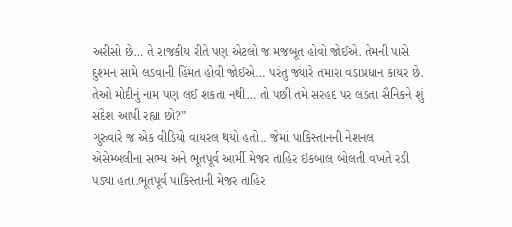અરીસો છે… તે રાજકીય રીતે પણ એટલો જ મજબૂત હોવો જોઈએ. તેમની પાસે દુશ્મન સામે લડવાની હિંમત હોવી જોઈએ… પરંતુ જ્યારે તમારા વડાપ્રધાન કાયર છે. તેઓ મોદીનું નામ પણ લઈ શકતા નથી… તો પછી તમે સરહદ પર લડતા સૈનિકને શું સંદેશ આપી રહ્યા છો?”
ગુરુવારે જ એક વીડિયો વાયરલ થયો હતો.. જેમાં પાકિસ્તાનની નેશનલ એસેમ્બલીના સભ્ય અને ભૂતપૂર્વ આર્મી મેજર તાહિર ઇકબાલ બોલતી વખતે રડી પડ્યા હતા.ભૂતપૂર્વ પાકિસ્તાની મેજર તાહિર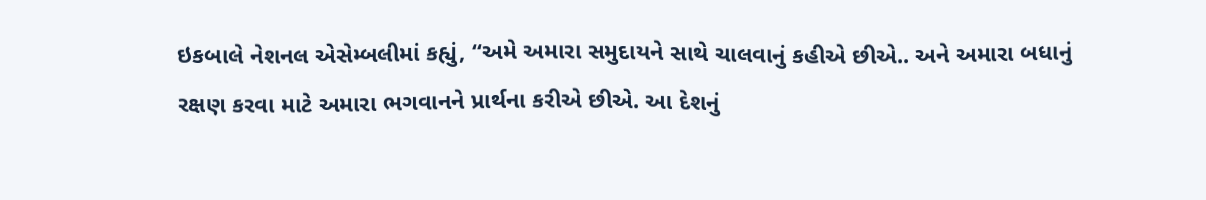ઇકબાલે નેશનલ એસેમ્બલીમાં કહ્યું, “અમે અમારા સમુદાયને સાથે ચાલવાનું કહીએ છીએ.. અને અમારા બધાનું રક્ષણ કરવા માટે અમારા ભગવાનને પ્રાર્થના કરીએ છીએ. આ દેશનું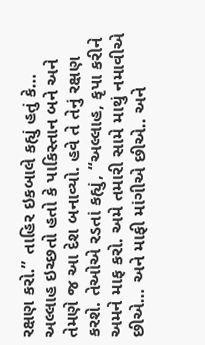રક્ષણ કરો.” તાહિર ઇકબાલે કહ્યું હતું કે… અલ્લાહ ઇચ્છતો હતો કે પાકિસ્તાન બને અને તેમણે જ આ દેશ બનાવ્યો. હવે તે તેનું રક્ષણ કરશે. તેઓએ રડતાં કહ્યું, “અલ્લાહ, કૃપા કરીને અમને માફ કરો. અમે તમારી સામે માથું નમાવીએ છીએ… અને માફી માંગીએ છીએ.. અને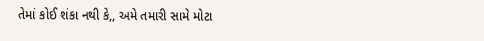તેમાં કોઈ શંકા નથી કે,, અમે તમારી સામે મોટા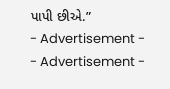પાપી છીએ.”
- Advertisement -
- Advertisement -